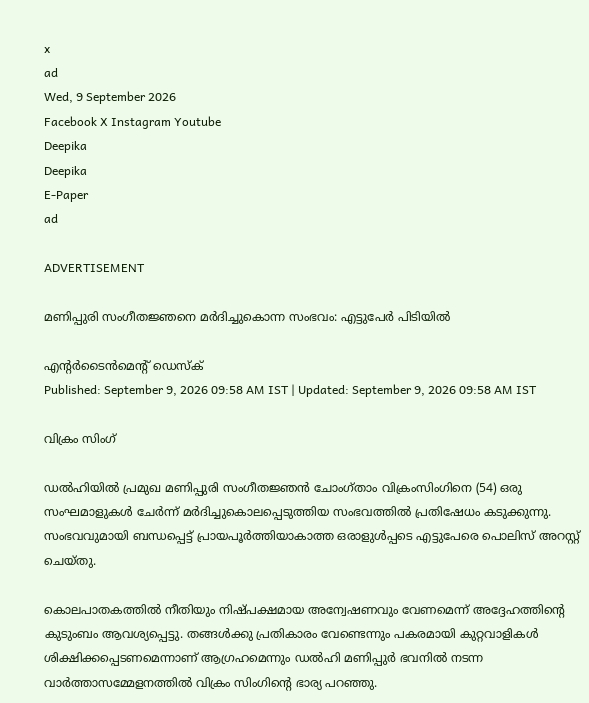x
ad
Wed, 9 September 2026
Facebook X Instagram Youtube
Deepika
Deepika
E-Paper
ad

ADVERTISEMENT

മണിപ്പുരി സംഗീതജ്ഞനെ മർദിച്ചുകൊന്ന സംഭവം: എട്ടുപേർ പിടിയിൽ

എന്‍റർടൈൻമെന്‍റ് ഡെസ്ക്
Published: September 9, 2026 09:58 AM IST | Updated: September 9, 2026 09:58 AM IST

വിക്രം സിംഗ്

ഡൽഹിയിൽ പ്രമുഖ മണിപ്പുരി സംഗീതജ്ഞൻ ചോംഗ്താം വിക്രംസിംഗിനെ (54) ഒരു സംഘമാളുകൾ ചേർന്ന് മർദിച്ചുകൊലപ്പെടുത്തിയ സംഭവത്തിൽ പ്രതിഷേധം കടുക്കുന്നു. സംഭവവുമായി ബന്ധപ്പെട്ട് പ്രായപൂർത്തിയാകാത്ത ഒരാളുൾപ്പടെ എട്ടുപേരെ പൊലിസ് അറസ്റ്റ് ചെയ്തു.

കൊലപാതകത്തിൽ നീതിയും നിഷ്പക്ഷമായ അന്വേഷണവും വേണമെന്ന് അദ്ദേഹത്തിന്‍റെ കുടുംബം ആവശ്യപ്പെട്ടു. തങ്ങൾക്കു പ്രതികാരം വേണ്ടെന്നും പകരമായി കുറ്റവാളികൾ ശിക്ഷിക്കപ്പെടണമെന്നാണ് ആഗ്രഹമെന്നും ഡൽഹി മണിപ്പുർ ഭവനിൽ നടന്ന വാർത്താസമ്മേളനത്തിൽ വിക്രം സിംഗിന്‍റെ ഭാര്യ പറഞ്ഞു.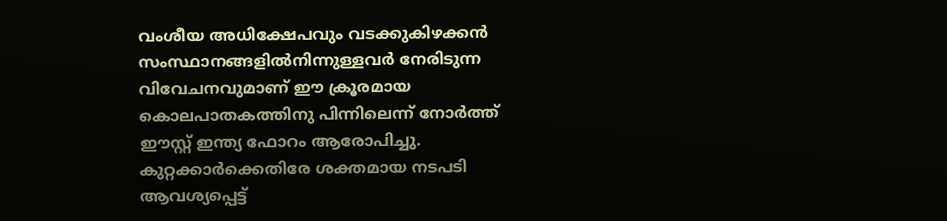വംശീയ അധിക്ഷേപവും വടക്കുകിഴക്കൻ സംസ്ഥാനങ്ങളിൽനിന്നുള്ളവർ നേരിടുന്ന വിവേചനവുമാണ് ഈ ക്രൂരമായ കൊലപാതകത്തിനു പിന്നിലെന്ന് നോർത്ത് ഈസ്റ്റ് ഇന്ത്യ ഫോറം ആരോപിച്ചു. കുറ്റക്കാർക്കെതിരേ ശക്തമായ നടപടി ആവശ്യപ്പെട്ട്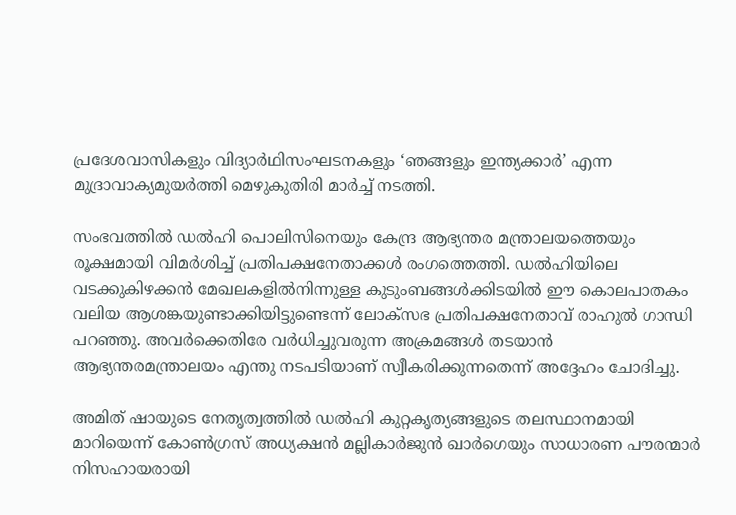പ്രദേശവാസികളും വിദ്യാർഥിസംഘടനകളും ‘ഞങ്ങളും ഇന്ത്യക്കാർ’ എന്ന മുദ്രാവാക്യമുയർത്തി മെഴുകുതിരി മാർച്ച് നടത്തി.

സംഭവത്തിൽ ഡൽഹി പൊലിസിനെയും കേന്ദ്ര ആഭ്യന്തര മന്ത്രാലയത്തെയും രൂക്ഷമായി വിമർശിച്ച് പ്രതിപക്ഷനേതാക്കൾ രംഗത്തെത്തി. ഡൽഹിയിലെ വടക്കുകിഴക്കൻ മേഖലകളിൽനിന്നുള്ള കുടുംബങ്ങൾക്കിടയിൽ ഈ കൊലപാതകം വലിയ ആശങ്കയുണ്ടാക്കിയിട്ടുണ്ടെന്ന് ലോക്‌സഭ പ്രതിപക്ഷനേതാവ് രാഹുൽ ഗാന്ധി പറഞ്ഞു. അവർക്കെതിരേ വർധിച്ചുവരുന്ന അക്രമങ്ങൾ തടയാൻ ആഭ്യന്തരമന്ത്രാലയം എന്തു നടപടിയാണ് സ്വീകരിക്കുന്നതെന്ന് അദ്ദേഹം ചോദിച്ചു.

അമിത് ഷായുടെ നേതൃത്വത്തിൽ ഡൽഹി കുറ്റകൃത്യങ്ങളുടെ തലസ്ഥാനമായി മാറിയെന്ന് കോൺഗ്രസ് അധ്യക്ഷൻ മല്ലികാർജുൻ ഖാർഗെയും സാധാരണ പൗരന്മാർ നിസഹായരായി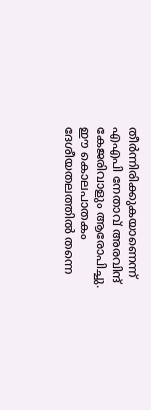തീർന്നിരിക്കുകയാണെന്ന് എഎപി നേതാവ് അരവിന്ദ് കേജരിവാളും ആരോപിച്ചു. ഈ കൊലപാതകം ദേശീയതലത്തിൽ തന്നെ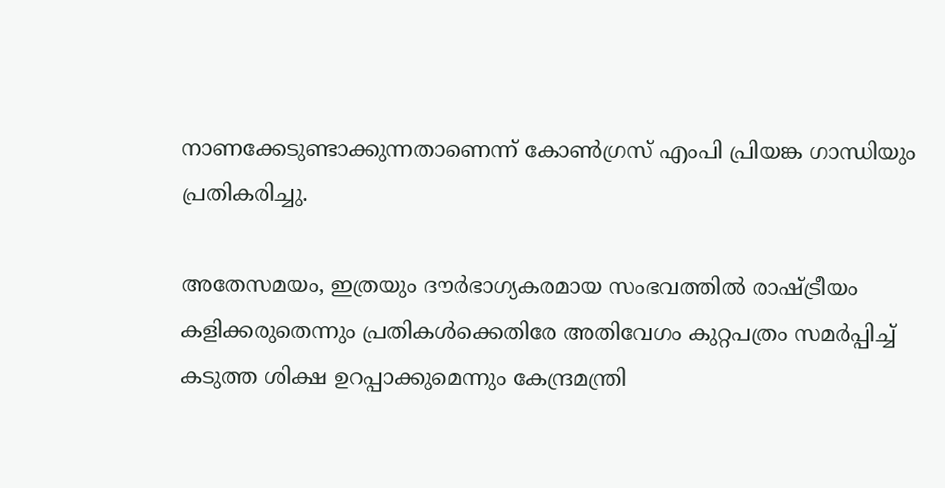നാണക്കേടുണ്ടാക്കുന്നതാണെന്ന് കോൺഗ്രസ് എംപി പ്രിയങ്ക ഗാന്ധിയും പ്രതികരിച്ചു.

അതേസമയം, ഇത്രയും ദൗർഭാഗ്യകരമായ സംഭവത്തിൽ രാഷ്‌ട്രീയം കളിക്കരുതെന്നും പ്രതികൾക്കെതിരേ അതിവേഗം കുറ്റപത്രം സമർപ്പിച്ച് കടുത്ത ശിക്ഷ ഉറപ്പാക്കുമെന്നും കേന്ദ്രമന്ത്രി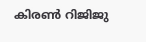കിരൺ റിജിജു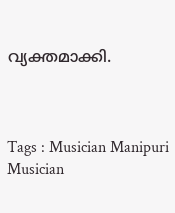വ്യക്തമാക്കി.



Tags : Musician Manipuri Musician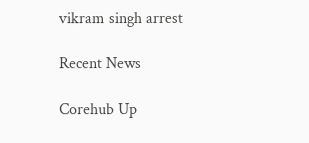vikram singh arrest

Recent News

Corehub Up